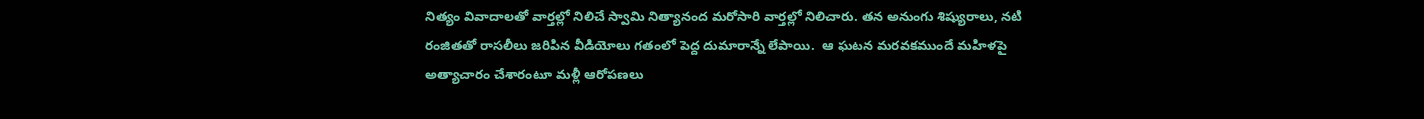నిత్యం వివాదాలతో వార్తల్లో నిలిచే స్వామి నిత్యానంద మరోసారి వార్తల్లో నిలిచారు. తన అనుంగు శిష్యురాలు, నటి రంజితతో రాసలీలు జరిపిన వీడియోలు గతంలో పెద్ద దుమారాన్నే లేపాయి.  ఆ ఘటన మరవకముందే మహిళపై అత్యాచారం చేశారంటూ మళ్లీ ఆరోపణలు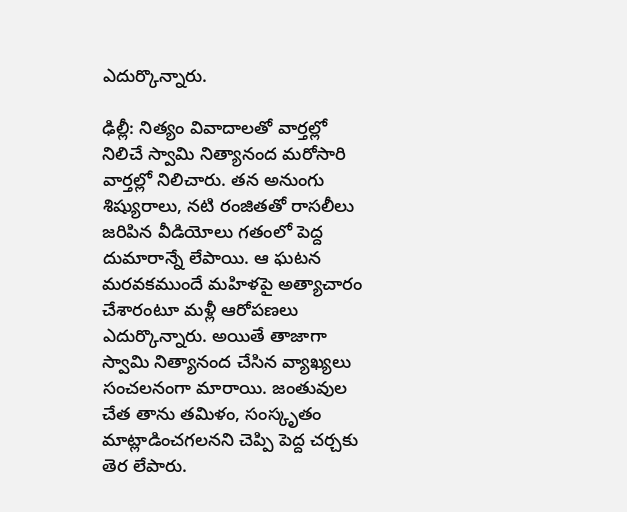ఎదుర్కొన్నారు.

ఢిల్లీ: నిత్యం వివాదాలతో వార్తల్లో నిలిచే స్వామి నిత్యానంద మరోసారి వార్తల్లో నిలిచారు. తన అనుంగు శిష్యురాలు, నటి రంజితతో రాసలీలు జరిపిన వీడియోలు గతంలో పెద్ద దుమారాన్నే లేపాయి. ఆ ఘటన మరవకముందే మహిళపై అత్యాచారం చేశారంటూ మళ్లీ ఆరోపణలు ఎదుర్కొన్నారు. అయితే తాజాగా స్వామి నిత్యానంద చేసిన వ్యాఖ్యలు సంచలనంగా మారాయి. జంతువుల చేత తాను తమిళం, సంస్కృతం మాట్లాడించగలనని చెప్పి పెద్ద చర్చకు తెర లేపారు.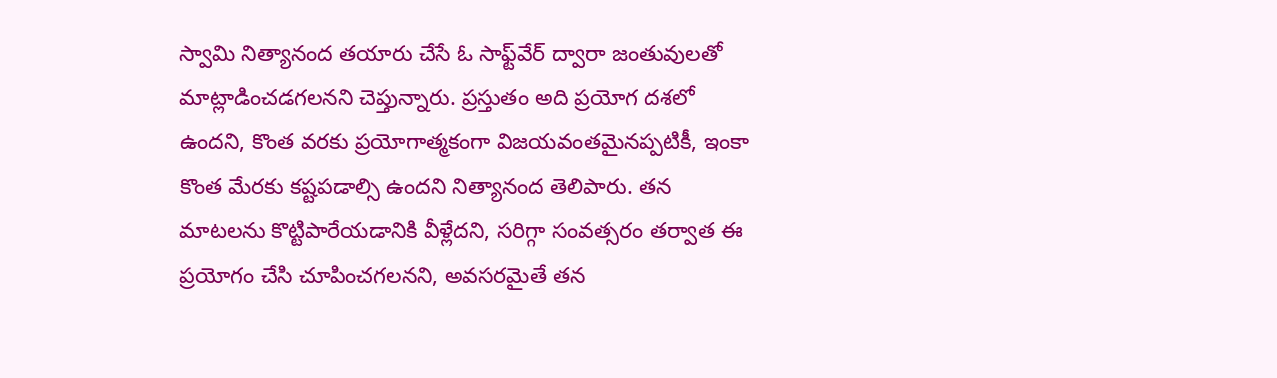స్వామి నిత్యానంద తయారు చేసే ఓ సాఫ్ట్‌వేర్ ద్వారా జంతువులతో మాట్లాడించడగలనని చెప్తున్నారు. ప్రస్తుతం అది ప్రయోగ దశలో ఉందని, కొంత వరకు ప్రయోగాత్మకంగా విజయవంతమైనప్పటికీ, ఇంకా కొంత మేరకు కష్టపడాల్సి ఉందని నిత్యానంద తెలిపారు. తన మాటలను కొట్టిపారేయడానికి వీళ్లేదని, సరిగ్గా సంవత్సరం తర్వాత ఈ ప్రయోగం చేసి చూపించగలనని, అవసరమైతే తన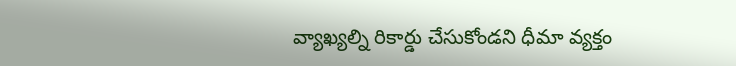వ్యాఖ్యల్ని రికార్డు చేసుకోండని ధీమా వ్యక్తం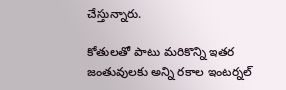చేస్తున్నారు.

కోతులతో పాటు మరికొన్ని ఇతర జంతువులకు అన్ని రకాల ఇంటర్నల్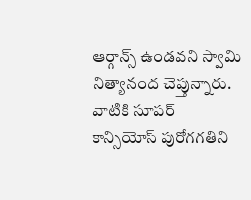ఆర్గాన్స్ ఉండవని స్వామి నిత్యానంద చెప్తున్నారు. వాటికి సూపర్‌ కాన్సియోస్ పురోగగతిని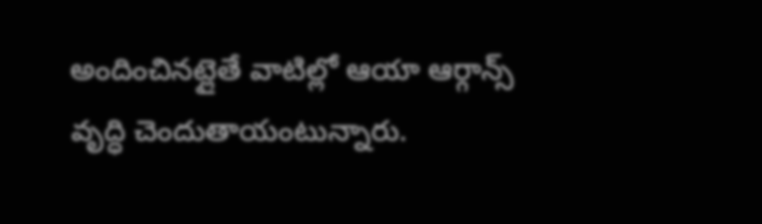అందించినట్లైతే వాటిల్లో ఆయా ఆర్గాన్స్ వృద్ధి చెందుతాయంటున్నారు.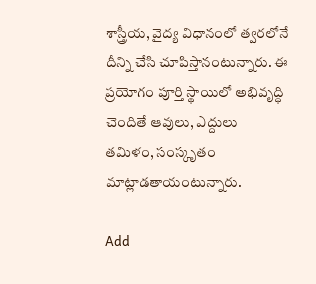శాస్త్రీయ, వైద్య విధానంలో త్వరలోనే దీన్ని చేసి చూపిస్తానంటున్నారు. ఈ ప్రయోగం పూర్తి స్థాయిలో అభివృద్ధి చెందితే ఆవులు, ఎద్దులు తమిళం, సంస్కృతం మాట్లాడతాయంటున్నారు.

Add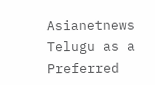Asianetnews Telugu as a Preferred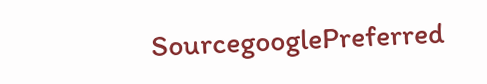SourcegooglePreferred